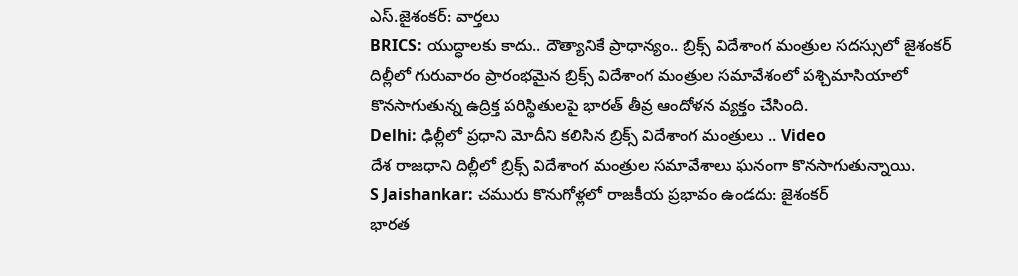ఎస్.జైశంకర్: వార్తలు
BRICS: యుద్ధాలకు కాదు.. దౌత్యానికే ప్రాధాన్యం.. బ్రిక్స్ విదేశాంగ మంత్రుల సదస్సులో జైశంకర్
దిల్లీలో గురువారం ప్రారంభమైన బ్రిక్స్ విదేశాంగ మంత్రుల సమావేశంలో పశ్చిమాసియాలో కొనసాగుతున్న ఉద్రిక్త పరిస్థితులపై భారత్ తీవ్ర ఆందోళన వ్యక్తం చేసింది.
Delhi: ఢిల్లీలో ప్రధాని మోదీని కలిసిన బ్రిక్స్ విదేశాంగ మంత్రులు .. Video
దేశ రాజధాని దిల్లీలో బ్రిక్స్ విదేశాంగ మంత్రుల సమావేశాలు ఘనంగా కొనసాగుతున్నాయి.
S Jaishankar: చమురు కొనుగోళ్లలో రాజకీయ ప్రభావం ఉండదు: జైశంకర్
భారత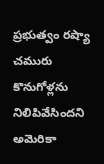ప్రభుత్వం రష్యా చమురు కొనుగోళ్లను నిలిపివేసిందని అమెరికా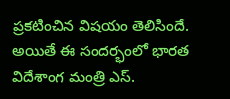ప్రకటించిన విషయం తెలిసిందే. అయితే ఈ సందర్భంలో భారత విదేశాంగ మంత్రి ఎస్.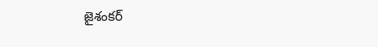జైశంకర్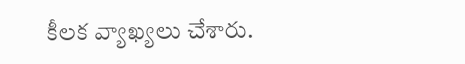కీలక వ్యాఖ్యలు చేశారు.